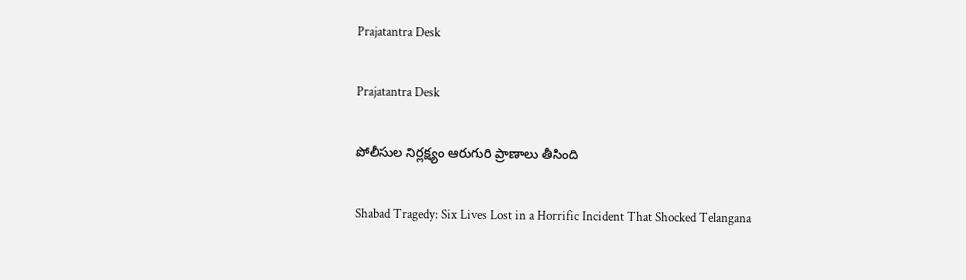Prajatantra Desk

Prajatantra Desk

పోలీసుల నిర్లక్ష్యం ఆరుగురి ప్రాణాలు తీసింది

Shabad Tragedy: Six Lives Lost in a Horrific Incident That Shocked Telangana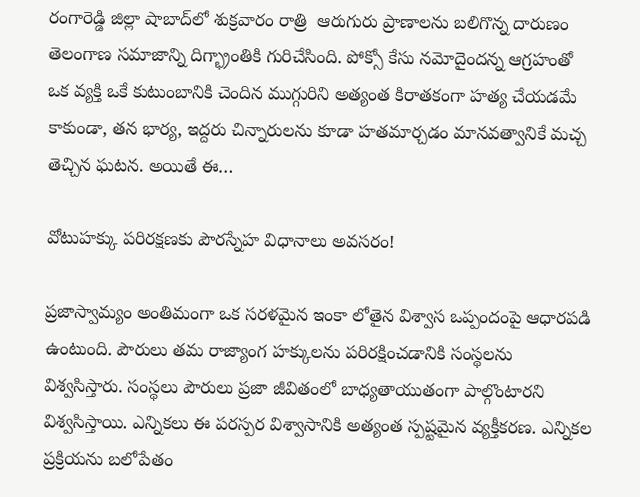రంగారెడ్డి జిల్లా షాబాద్‌లో శుక్రవారం రాత్రి  ఆరుగురు ప్రాణాలను బలిగొన్న దారుణం తెలంగాణ సమాజాన్ని దిగ్భ్రాంతికి గురిచేసింది. పోక్సో కేసు నమోదైందన్న ఆగ్రహంతో ఒక వ్యక్తి ఒకే కుటుంబానికి చెందిన ముగ్గురిని అత్యంత కిరాతకంగా హత్య చేయడమే కాకుండా, తన భార్య, ఇద్దరు చిన్నారులను కూడా హతమార్చడం మానవత్వానికే మచ్చ తెచ్చిన ఘటన. అయితే ఈ…

వోటుహ‌క్కు ప‌రిర‌క్ష‌ణ‌కు పౌర‌స్నేహ విధానాలు అవ‌స‌రం!

ప్రజాస్వామ్యం అంతిమంగా ఒక సరళమైన ఇంకా లోతైన విశ్వాస ఒప్పందంపై ఆధారపడి ఉంటుంది. పౌరులు తమ రాజ్యాంగ హక్కులను పరిరక్షించడానికి సంస్థలను విశ్వసిస్తారు. సంస్థలు పౌరులు ప్రజా జీవితంలో బాధ్యతాయుతంగా పాల్గొంటారని విశ్వసిస్తాయి. ఎన్నికలు ఈ పరస్పర విశ్వాసానికి అత్యంత స్పష్టమైన వ్యక్తీకరణ. ఎన్నికల ప్రక్రియను బలోపేతం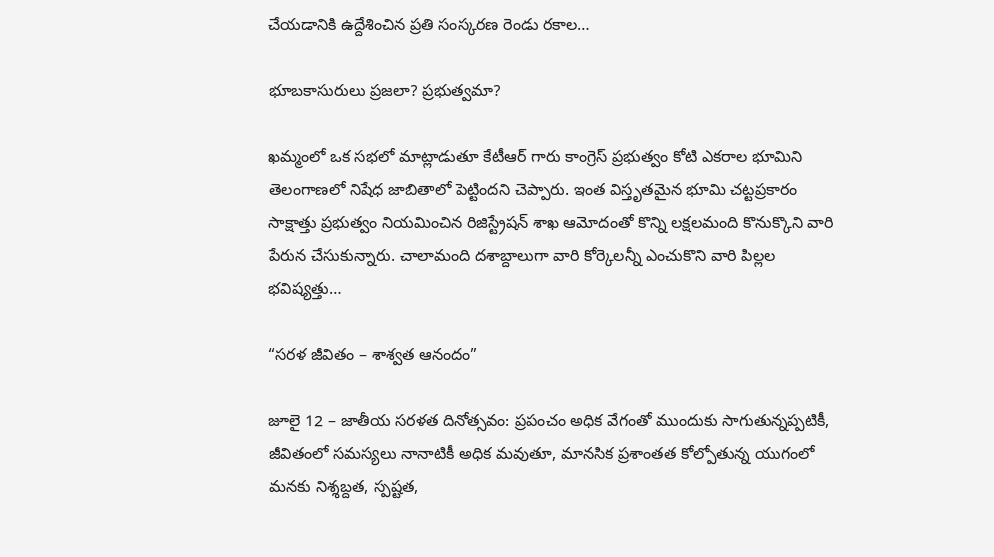చేయడానికి ఉద్దేశించిన ప్రతి సంస్కరణ రెండు ర‌కాల‌…

భూబకాసురులు ప్రజలా? ప్రభుత్వమా?

ఖమ్మంలో ఒక సభలో మాట్లాడుతూ కేటీఆర్ గారు కాంగ్రెస్ ప్రభుత్వం కోటి ఎకరాల భూమిని తెలంగాణలో నిషేధ జాబితాలో పెట్టిందని చెప్పారు. ఇంత విస్తృతమైన భూమి చట్టప్రకారం సాక్షాత్తు ప్రభుత్వం నియమించిన రిజిస్ట్రేషన్ శాఖ ఆమోదంతో కొన్ని లక్షలమంది కొనుక్కొని వారి పేరున చేసుకున్నారు. చాలామంది దశాబ్దాలుగా వారి కోర్కెలన్నీ ఎంచుకొని వారి పిల్లల భవిష్యత్తు…

“సరళ జీవితం – శాశ్వత ఆనందం”

జూలై 12 – జాతీయ సరళత దినోత్సవం: ప్రపంచం అధిక వేగంతో ముందుకు సాగుతున్నప్పటికీ, జీవితంలో సమస్యలు నానాటికీ అధిక మవుతూ, మానసిక ప్రశాంతత కోల్పోతున్న యుగంలో మనకు నిశ్శబ్దత, స్పష్టత,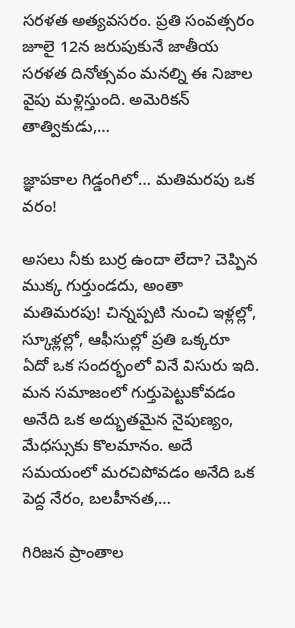సరళత అత్యవసరం. ప్రతి సంవత్సరం జూలై 12న జరుపుకునే జాతీయ సరళత దినోత్సవం మనల్ని ఈ నిజాల వైపు మళ్లిస్తుంది. అమెరికన్ తాత్వికుడు,…

జ్ఞాపకాల గిడ్డంగిలో… మతిమరపు ఒక వరం!

అసలు నీకు బుర్ర ఉందా లేదా? చెప్పిన ముక్క గుర్తుండదు, అంతా మతిమరపు! చిన్నప్పటి నుంచి ఇళ్లల్లో, స్కూళ్లల్లో, ఆఫీసుల్లో ప్రతి ఒక్కరూ ఏదో ఒక సందర్భంలో వినే విసురు ఇది. మన సమాజంలో గుర్తుపెట్టుకోవడం అనేది ఒక అద్భుతమైన నైపుణ్యం, మేధస్సుకు కొలమానం. అదే సమయంలో మరచిపోవడం అనేది ఒక పెద్ద నేరం, బలహీనత,…

గిరిజ‌న ప్రాంతాల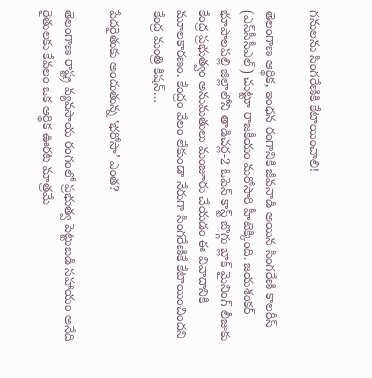గ‌నుల‌ను సింగ‌రేణికి కేటాయించాలి!

తెలంగాణ ఆర్థిక, ఇంధన రంగానికి జీవనాడి అయిన సింగరేణి కాలరీస్ (ఎస్‌సీసీఎల్) చుట్టూ రాజకీయం మరోసారి హీటెక్కింది. జయశంకర్ భూపాలపల్లి జిల్లాలోని తాడిచర్ల-2 ఓపెన్ కాస్ట్ బొగ్గు బ్లాక్ మైనింగ్ లీజుకు కేంద్ర ప్రభుత్వం అనుమతులు మంజూరు చేయడం ఈ వివాదానికి మూలకారణం. కేంద్రం వేలం లేకుండా నేరుగా సింగరేణికే కేటాయించిందని కేంద్ర మంత్రి కిషన్…

పేదరైతుకు అందుతున్న ‛భరోసా’ ఎంత?

తెలంగాణ రాష్ట్ర వ్యవసాయ రంగంలో ప్రభుత్వ పెట్టుబడి సహాయం అనేది రైతులకు కేవలం ఒక ఆర్థిక ఊరట మాత్రమే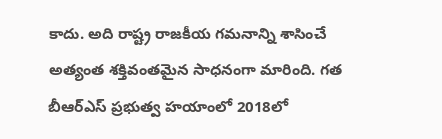కాదు. అది రాష్ట్ర రాజకీయ గమనాన్ని శాసించే అత్యంత శక్తివంతమైన సాధనంగా మారింది. గత బీఆర్ఎస్ ప్రభుత్వ హయాంలో 2018లో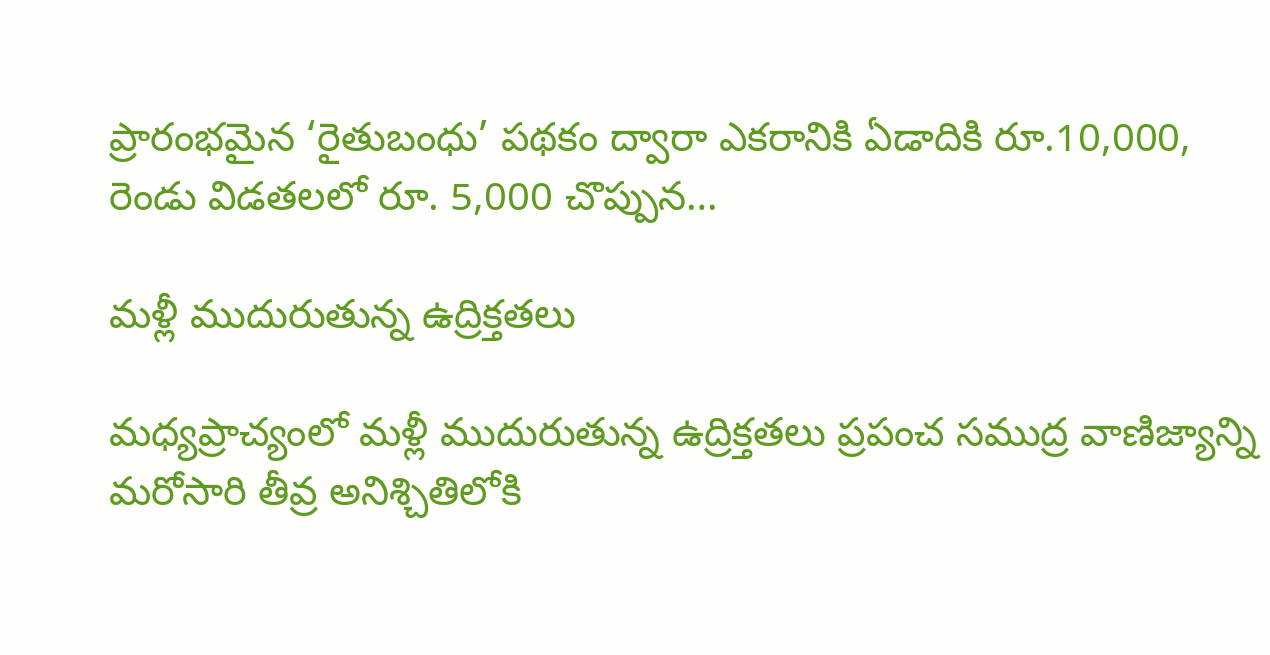ప్రారంభమైన ‘రైతుబంధు’ పథకం ద్వారా ఎకరానికి ఏడాదికి రూ.10,000, రెండు విడతలలో రూ. 5,000 చొప్పున…

మళ్లీ ముదురుతున్న ఉద్రిక్తతలు

మధ్యప్రాచ్యంలో మళ్లీ ముదురుతున్న ఉద్రిక్తతలు ప్రపంచ సముద్ర వాణిజ్యాన్ని మరోసారి తీవ్ర అనిశ్చితిలోకి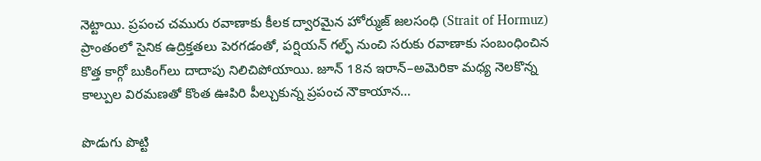నెట్టాయి. ప్రపంచ చమురు రవాణాకు కీలక ద్వారమైన హోర్ముజ్ జలసంధి (Strait of Hormuz) ప్రాంతంలో సైనిక ఉద్రిక్తతలు పెరగడంతో, పర్షియన్ గల్ఫ్ నుంచి సరుకు రవాణాకు సంబంధించిన కొత్త కార్గో బుకింగ్‌లు దాదాపు నిలిచిపోయాయి. జూన్ 18న ఇరాన్–అమెరికా మధ్య నెలకొన్న కాల్పుల విరమణతో కొంత ఊపిరి పీల్చుకున్న ప్రపంచ నౌకాయాన…

పొడుగు పొట్టి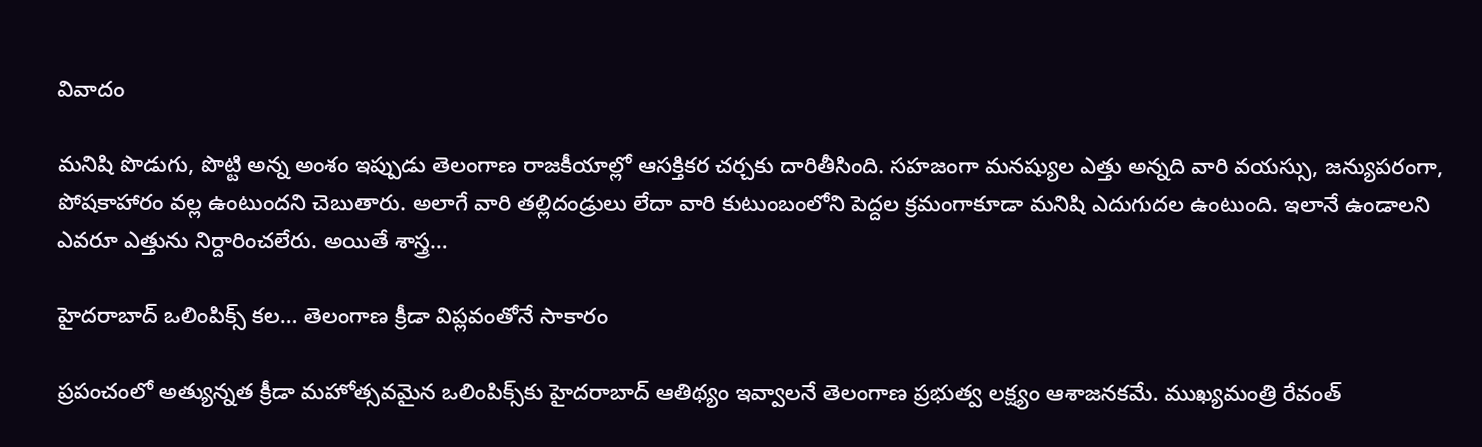వివాదం

మనిషి పొడుగు, పొట్టి అన్న అంశం ఇప్పుడు తెలంగాణ రాజకీయాల్లో ఆసక్తికర చర్చకు దారితీసింది. సహజంగా మనష్యుల ఎత్తు అన్నది వారి వయస్సు, జన్యుపరంగా, పోషకాహారం వల్ల ఉంటుందని చెబుతారు. అలాగే వారి తల్లిదండ్రులు లేదా వారి కుటుంబంలోని పెద్దల క్రమంగాకూడా మనిషి ఎదుగుదల ఉంటుంది. ఇలానే ఉండాలని ఎవరూ ఎత్తును నిర్దారించలేరు. అయితే శాస్త్ర…

హైదరాబాద్ ఒలింపిక్స్ కల… తెలంగాణ క్రీడా విప్లవంతోనే సాకారం

ప్రపంచంలో అత్యున్నత క్రీడా మహోత్సవమైన ఒలింపిక్స్‌కు హైదరాబాద్ ఆతిథ్యం ఇవ్వాలనే తెలంగాణ ప్రభుత్వ లక్ష్యం ఆశాజనకమే. ముఖ్యమంత్రి రేవంత్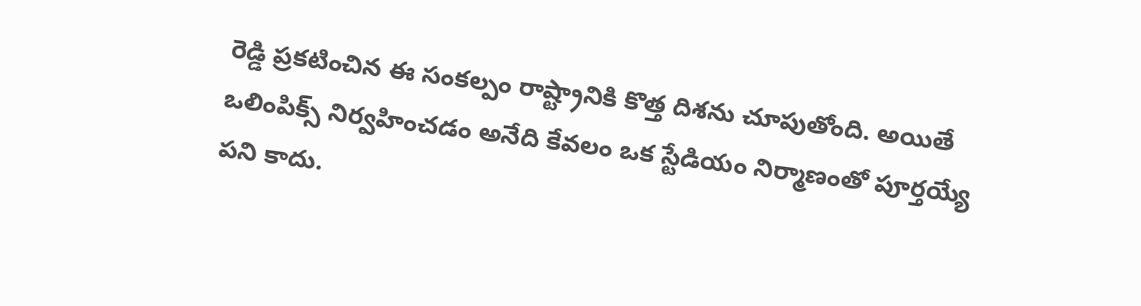రెడ్డి ప్రకటించిన ఈ సంకల్పం రాష్ట్రానికి కొత్త దిశను చూపుతోంది. అయితే ఒలింపిక్స్ నిర్వహించడం అనేది కేవలం ఒక స్టేడియం నిర్మాణంతో పూర్తయ్యే పని కాదు.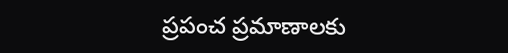ప్రపంచ ప్రమాణాలకు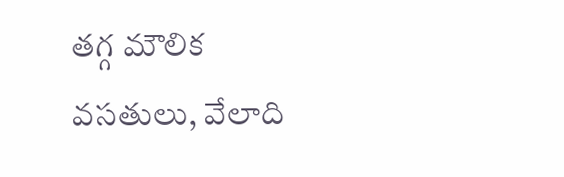తగ్గ మౌలిక వసతులు, వేలాది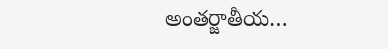అంతర్జాతీయ…